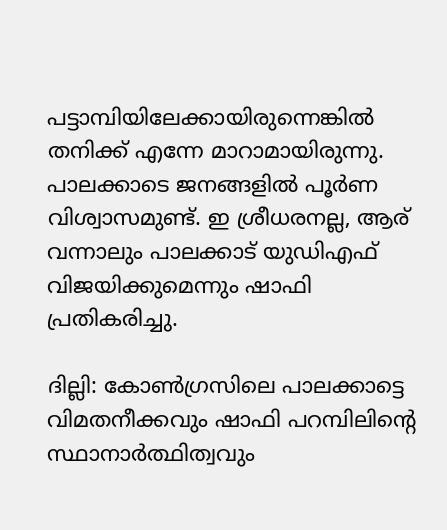പട്ടാമ്പിയിലേക്കായിരുന്നെങ്കിൽ തനിക്ക് എന്നേ മാറാമായിരുന്നു. പാലക്കാടെ ജനങ്ങളിൽ പൂർണ വിശ്വാസമുണ്ട്. ഇ ശ്രീധരനല്ല, ആര് വന്നാലും പാലക്കാട് യുഡിഎഫ് വിജയിക്കുമെന്നും ഷാഫി പ്രതികരിച്ചു.

ദില്ലി: കോൺഗ്രസിലെ പാലക്കാട്ടെ വിമതനീക്കവും ഷാഫി പറമ്പിലിന്റെ സ്ഥാനാർത്ഥിത്വവും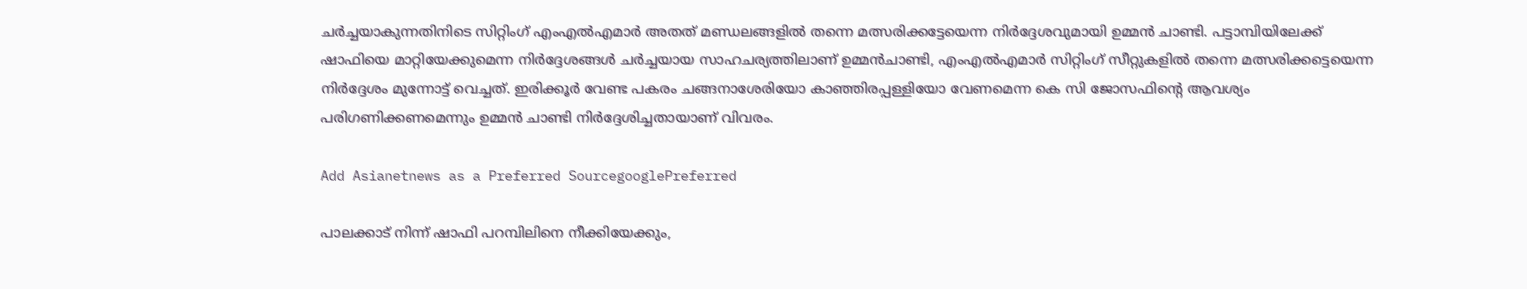ചർച്ചയാകുന്നതിനിടെ സിറ്റിംഗ് എംഎൽഎമാർ അതത് മണ്ഡലങ്ങളിൽ തന്നെ മത്സരിക്കട്ടേയെന്ന നിർദ്ദേശവുമായി ഉമ്മൻ ചാണ്ടി. പട്ടാമ്പിയിലേക്ക് ഷാഫിയെ മാറ്റിയേക്കുമെന്ന നിർദ്ദേശങ്ങൾ ചർച്ചയായ സാഹചര്യത്തിലാണ് ഉമ്മൻചാണ്ടി, എംഎൽഎമാർ സിറ്റിംഗ് സീറ്റുകളിൽ തന്നെ മത്സരിക്കട്ടെയെന്ന നിർദ്ദേശം മുന്നോട്ട് വെച്ചത്. ഇരിക്കൂർ വേണ്ട പകരം ചങ്ങനാശേരിയോ കാഞ്ഞിരപ്പള്ളിയോ വേണമെന്ന കെ സി ജോസഫിന്റെ ആവശ്യം പരിഗണിക്കണമെന്നും ഉമ്മൻ ചാണ്ടി നിർദ്ദേശിച്ചതായാണ് വിവരം.

Add Asianetnews as a Preferred SourcegooglePreferred

പാലക്കാട് നിന്ന് ഷാഫി പറമ്പിലിനെ നീക്കിയേക്കും,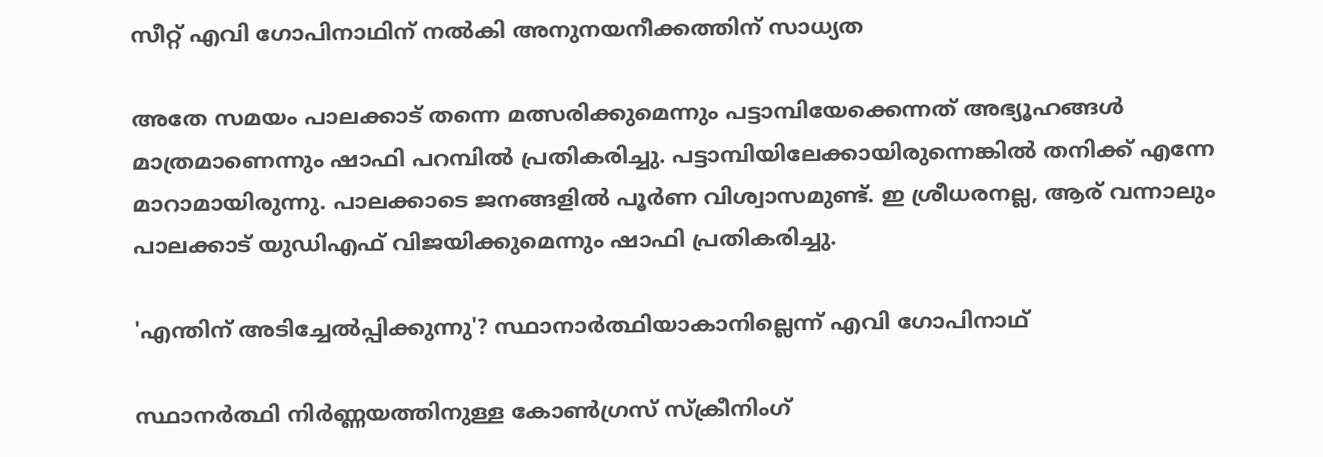സീറ്റ് എവി ഗോപിനാഥിന് നൽകി അനുനയനീക്കത്തിന് സാധ്യത

അതേ സമയം പാലക്കാട് തന്നെ മത്സരിക്കുമെന്നും പട്ടാമ്പിയേക്കെന്നത് അഭ്യൂഹങ്ങൾ മാത്രമാണെന്നും ഷാഫി പറമ്പിൽ പ്രതികരിച്ചു. പട്ടാമ്പിയിലേക്കായിരുന്നെങ്കിൽ തനിക്ക് എന്നേ മാറാമായിരുന്നു. പാലക്കാടെ ജനങ്ങളിൽ പൂർണ വിശ്വാസമുണ്ട്. ഇ ശ്രീധരനല്ല, ആര് വന്നാലും പാലക്കാട് യുഡിഎഫ് വിജയിക്കുമെന്നും ഷാഫി പ്രതികരിച്ചു.

'എന്തിന് അടിച്ചേൽപ്പിക്കുന്നു'? സ്ഥാനാർത്ഥിയാകാനില്ലെന്ന് എവി ഗോപിനാഥ്

സ്ഥാനർത്ഥി നിർണ്ണയത്തിനുള്ള കോൺഗ്രസ് സ്ക്രീനിംഗ്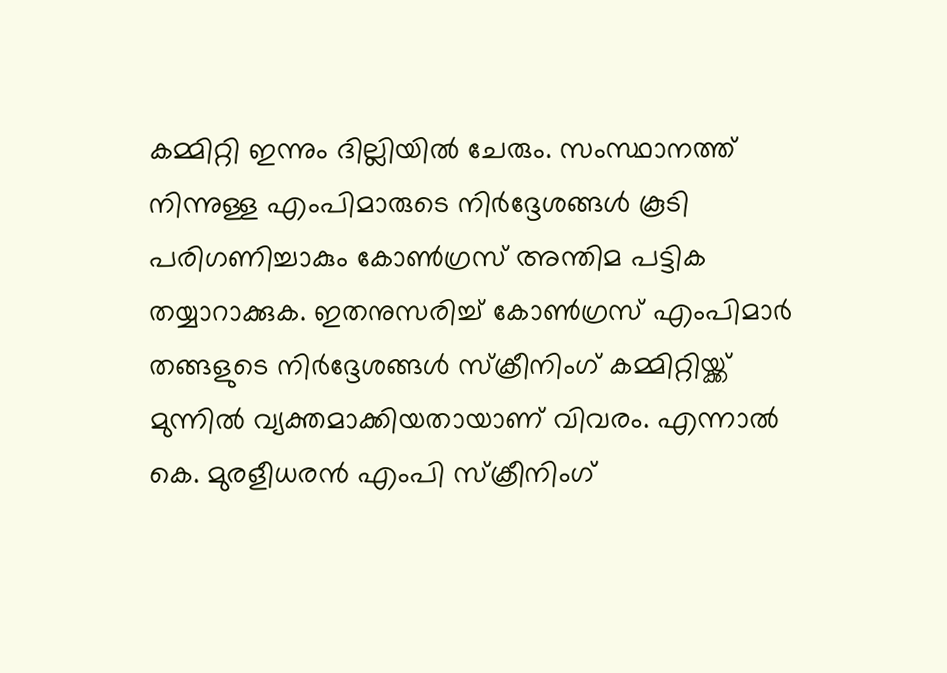കമ്മിറ്റി ഇന്നും ദില്ലിയിൽ ചേരും. സംസ്ഥാനത്ത് നിന്നുള്ള എംപിമാരുടെ നിർദ്ദേശങ്ങൾ കൂടി പരിഗണിച്ചാകും കോൺഗ്രസ് അന്തിമ പട്ടിക തയ്യാറാക്കുക. ഇതനുസരിച്ച് കോൺഗ്രസ് എംപിമാർ തങ്ങളുടെ നിർദ്ദേശങ്ങൾ സ്ക്രീനിംഗ് കമ്മിറ്റിയ്ക്ക് മുന്നിൽ വ്യക്തമാക്കിയതായാണ് വിവരം. എന്നാൽ കെ. മുരളീധരൻ എംപി സ്ക്രീനിംഗ്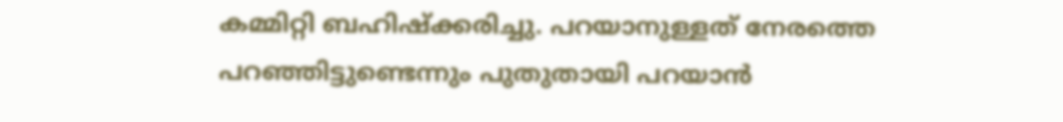കമ്മിറ്റി ബഹിഷ്ക്കരിച്ചു. പറയാനുള്ളത് നേരത്തെ പറഞ്ഞിട്ടുണ്ടെന്നും പുതുതായി പറയാൻ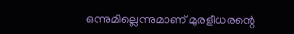ഒന്നുമില്ലെന്നുമാണ് മുരളീധരന്റെ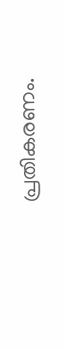പ്രതികരണം.